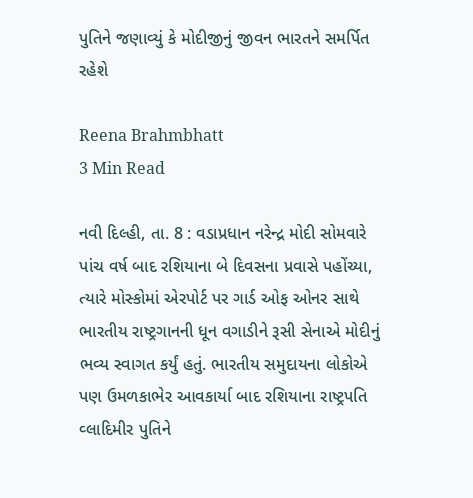પુતિને જણાવ્યું કે મોદીજીનું જીવન ભારતને સમર્પિત રહેશે

Reena Brahmbhatt
3 Min Read

નવી દિલ્હી, તા. 8 : વડાપ્રધાન નરેન્દ્ર મોદી સોમવારે પાંચ વર્ષ બાદ રશિયાના બે દિવસના પ્રવાસે પહોંચ્યા, ત્યારે મોસ્કોમાં એરપોર્ટ પર ગાર્ડ ઓફ ઓનર સાથે ભારતીય રાષ્ટ્રગાનની ધૂન વગાડીને રૂસી સેનાએ મોદીનું ભવ્ય સ્વાગત કર્યું હતું. ભારતીય સમુદાયના લોકોએ પણ ઉમળકાભેર આવકાર્યા બાદ રશિયાના રાષ્ટ્રપતિ વ્લાદિમીર પુતિને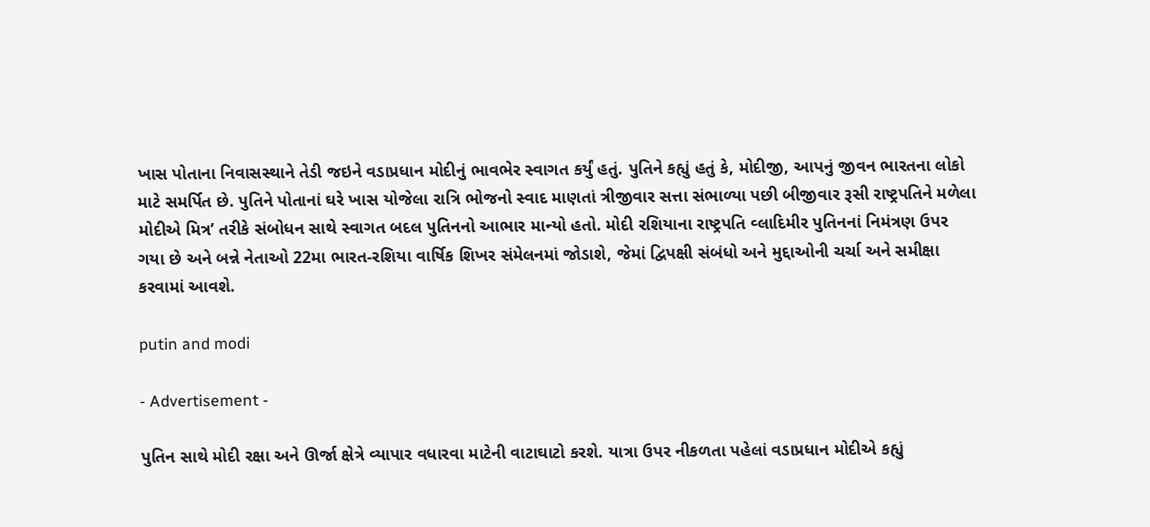ખાસ પોતાના નિવાસસ્થાને તેડી જઇને વડાપ્રધાન મોદીનું ભાવભેર સ્વાગત કર્યું હતું. પુતિને કહ્યું હતું કે, મોદીજી, આપનું જીવન ભારતના લોકો માટે સમર્પિત છે. પુતિને પોતાનાં ઘરે ખાસ યોજેલા રાત્રિ ભોજનો સ્વાદ માણતાં ત્રીજીવાર સત્તા સંભાળ્યા પછી બીજીવાર રૂસી રાષ્ટ્રપતિને મળેલા મોદીએ મિત્ર’ તરીકે સંબોધન સાથે સ્વાગત બદલ પુતિનનો આભાર માન્યો હતો. મોદી રશિયાના રાષ્ટ્રપતિ વ્લાદિમીર પુતિનનાં નિમંત્રણ ઉપર ગયા છે અને બન્ને નેતાઓ 22મા ભારત-રશિયા વાર્ષિક શિખર સંમેલનમાં જોડાશે, જેમાં દ્વિપક્ષી સંબંધો અને મુદ્દાઓની ચર્ચા અને સમીક્ષા કરવામાં આવશે.

putin and modi

- Advertisement -

પુતિન સાથે મોદી રક્ષા અને ઊર્જા ક્ષેત્રે વ્યાપાર વધારવા માટેની વાટાઘાટો કરશે. યાત્રા ઉપર નીકળતા પહેલાં વડાપ્રધાન મોદીએ કહ્યું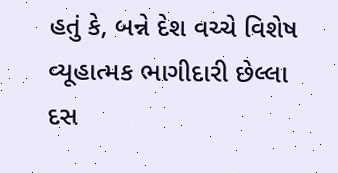હતું કે, બન્ને દેશ વચ્ચે વિશેષ વ્યૂહાત્મક ભાગીદારી છેલ્લા દસ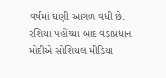વર્ષમાં ઘણી આગળ વધી છે. રશિયા પહોંચ્યા બાદ વડાપ્રધાન મોદીએ સોશિયલ મીડિયા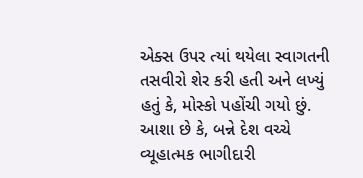એક્સ ઉપર ત્યાં થયેલા સ્વાગતની તસવીરો શેર કરી હતી અને લખ્યું હતું કે, મોસ્કો પહોંચી ગયો છું. આશા છે કે, બન્ને દેશ વચ્ચે વ્યૂહાત્મક ભાગીદારી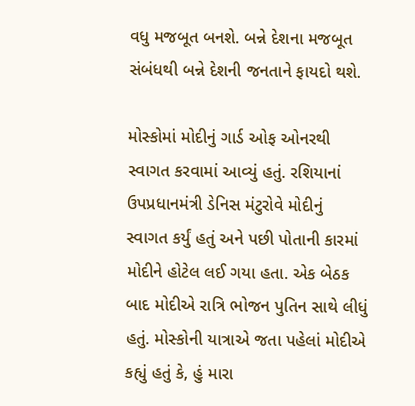વધુ મજબૂત બનશે. બન્ને દેશના મજબૂત સંબંધથી બન્ને દેશની જનતાને ફાયદો થશે.

મોસ્કોમાં મોદીનું ગાર્ડ ઓફ ઓનરથી સ્વાગત કરવામાં આવ્યું હતું. રશિયાનાં ઉપપ્રધાનમંત્રી ડેનિસ મંટુરોવે મોદીનું સ્વાગત કર્યું હતું અને પછી પોતાની કારમાં મોદીને હોટેલ લઈ ગયા હતા. એક બેઠક બાદ મોદીએ રાત્રિ ભોજન પુતિન સાથે લીધું હતું. મોસ્કોની યાત્રાએ જતા પહેલાં મોદીએ કહ્યું હતું કે, હું મારા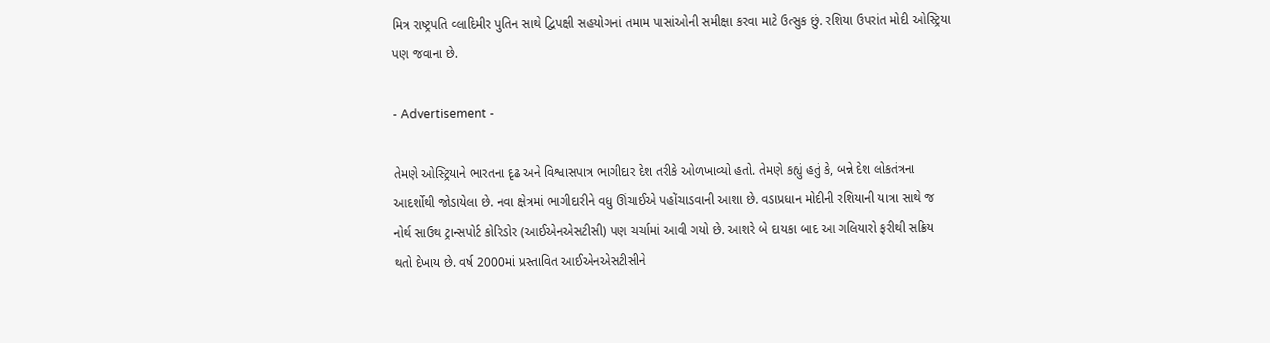મિત્ર રાષ્ટ્રપતિ વ્લાદિમીર પુતિન સાથે દ્વિપક્ષી સહયોગનાં તમામ પાસાંઓની સમીક્ષા કરવા માટે ઉત્સુક છું. રશિયા ઉપરાંત મોદી ઓસ્ટ્રિયા પણ જવાના છે.

- Advertisement -

તેમણે ઓસ્ટ્રિયાને ભારતના દૃઢ અને વિશ્વાસપાત્ર ભાગીદાર દેશ તરીકે ઓળખાવ્યો હતો. તેમણે કહ્યું હતું કે, બન્ને દેશ લોકતંત્રના આદર્શોથી જોડાયેલા છે. નવા ક્ષેત્રમાં ભાગીદારીને વધુ ઊંચાઈએ પહોંચાડવાની આશા છે. વડાપ્રધાન મોદીની રશિયાની યાત્રા સાથે જ નોર્થ સાઉથ ટ્રાન્સપોર્ટ કોરિડોર (આઈએનએસટીસી) પણ ચર્ચામાં આવી ગયો છે. આશરે બે દાયકા બાદ આ ગલિયારો ફરીથી સક્રિય થતો દેખાય છે. વર્ષ 2000માં પ્રસ્તાવિત આઈએનએસટીસીને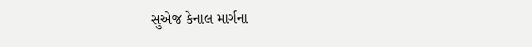સુએજ કેનાલ માર્ગના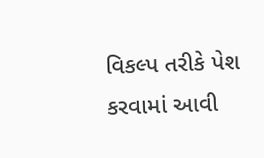વિકલ્પ તરીકે પેશ કરવામાં આવી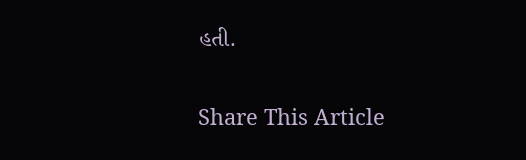હતી.

Share This Article